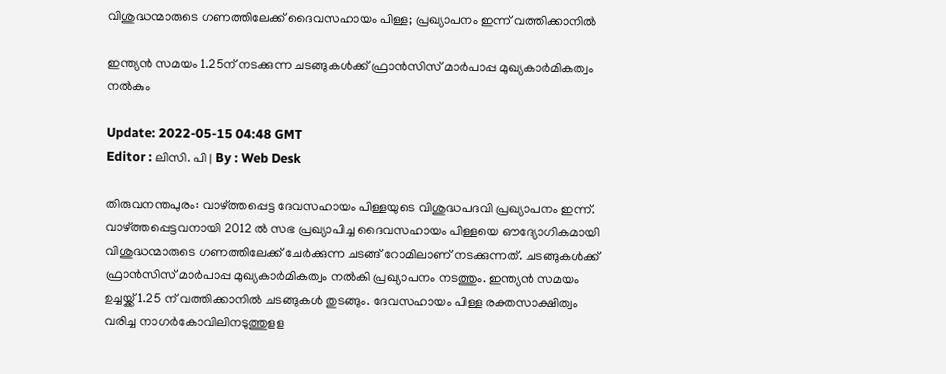വിശുദ്ധന്മാരുടെ ഗണത്തിലേക്ക് ദൈവസഹായം പിള്ള; പ്രഖ്യാപനം ഇന്ന് വത്തിക്കാനിൽ

ഇന്ത്യൻ സമയം 1.25ന് നടക്കുന്ന ചടങ്ങുകൾക്ക് ഫ്രാൻസിസ് മാർപാപ്പ മുഖ്യകാർമികത്വം നൽകും

Update: 2022-05-15 04:48 GMT
Editor : ലിസി. പി | By : Web Desk

തിരുവനന്തപുരം: വാഴ്ത്തപ്പെട്ട ദേവസഹായം പിള്ളയുടെ വിശുദ്ധപദവി പ്രഖ്യാപനം ഇന്ന്. വാഴ്ത്തപ്പെട്ടവനായി 2012 ൽ സഭ പ്രഖ്യാപിച്ച ദൈവസഹായം പിള്ളയെ ഔദ്യോഗികമായി വിശുദ്ധന്മാരുടെ ഗണത്തിലേക്ക് ചേർക്കുന്ന ചടങ്ങ് റോമിലാണ് നടക്കുന്നത്. ചടങ്ങുകൾക്ക് ഫ്രാൻസിസ് മാർപാപ്പ മുഖ്യകാർമികത്വം നൽകി പ്രഖ്യാപനം നടത്തും. ഇന്ത്യൻ സമയം ഉച്ചയ്ക്ക് 1.25 ന് വത്തിക്കാനിൽ ചടങ്ങുകൾ തുടങ്ങും. ദേവസഹായം പിള്ള രക്തസാക്ഷിത്വം വരിച്ച നാഗർകോവിലിനടുത്തുളള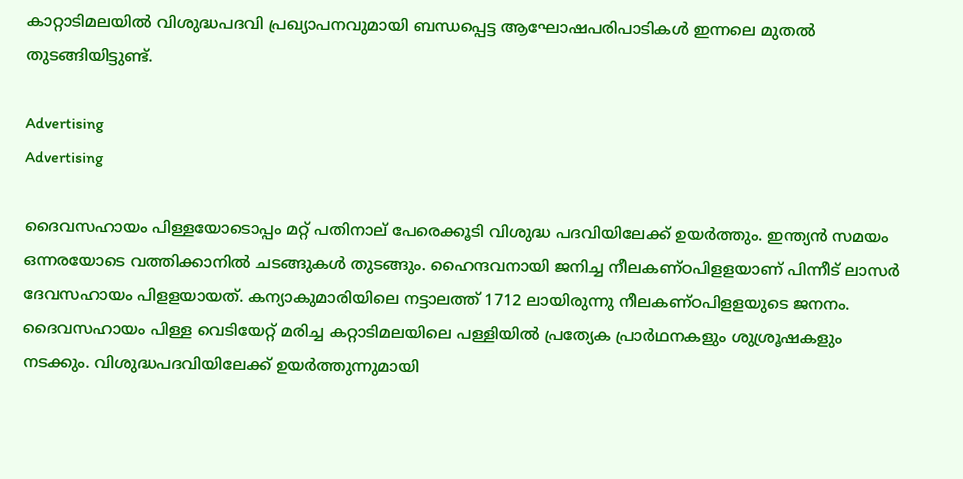കാറ്റാടിമലയിൽ വിശുദ്ധപദവി പ്രഖ്യാപനവുമായി ബന്ധപ്പെട്ട ആഘോഷപരിപാടികൾ ഇന്നലെ മുതൽ തുടങ്ങിയിട്ടുണ്ട്.

Advertising
Advertising

ദൈവസഹായം പിള്ളയോടൊപ്പം മറ്റ് പതിനാല് പേരെക്കൂടി വിശുദ്ധ പദവിയിലേക്ക് ഉയർത്തും. ഇന്ത്യൻ സമയം ഒന്നരയോടെ വത്തിക്കാനിൽ ചടങ്ങുകൾ തുടങ്ങും. ഹൈന്ദവനായി ജനിച്ച നീലകണ്ഠപിളളയാണ് പിന്നീട് ലാസർ ദേവസഹായം പിളളയായത്. കന്യാകുമാരിയിലെ നട്ടാലത്ത് 1712 ലായിരുന്നു നീലകണ്ഠപിളളയുടെ ജനനം. ദൈവസഹായം പിള്ള വെടിയേറ്റ് മരിച്ച കറ്റാടിമലയിലെ പള്ളിയിൽ പ്രത്യേക പ്രാർഥനകളും ശുശ്രൂഷകളും നടക്കും. വിശുദ്ധപദവിയിലേക്ക് ഉയർത്തുന്നുമായി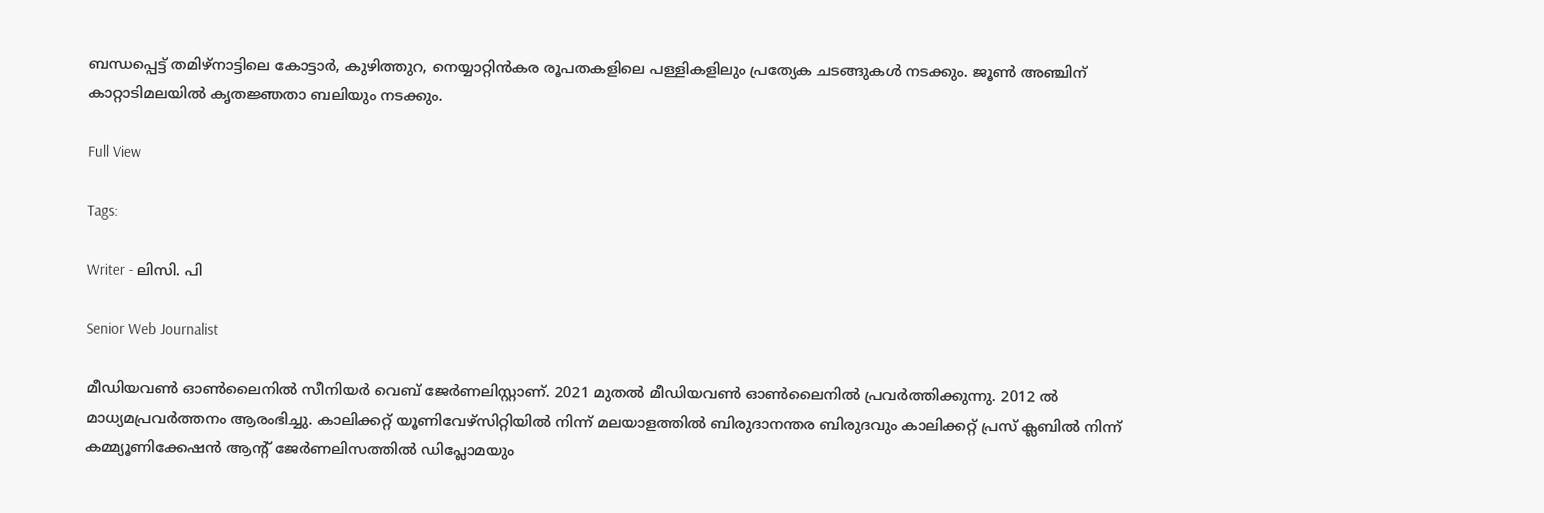ബന്ധപ്പെട്ട് തമിഴ്‌നാട്ടിലെ കോട്ടാർ, കുഴിത്തുറ, നെയ്യാറ്റിൻകര രൂപതകളിലെ പള്ളികളിലും പ്രത്യേക ചടങ്ങുകൾ നടക്കും. ജൂൺ അഞ്ചിന് കാറ്റാടിമലയിൽ കൃതജ്ഞതാ ബലിയും നടക്കും.

Full View

Tags:

Writer - ലിസി. പി

Senior Web Journalist

മീഡിയവൺ ഓൺലൈനിൽ സീനിയർ വെബ് ജേർണലിസ്റ്റാണ്. 2021 മുതൽ മീഡിയവൺ ഓൺലൈനിൽ പ്രവർത്തിക്കുന്നു. 2012 ല്‍ മാധ്യമപ്രവര്‍ത്തനം ആരംഭിച്ചു. കാലിക്കറ്റ് യൂണിവേഴ്‌സിറ്റിയിൽ നിന്ന് മലയാളത്തിൽ ബിരുദാനന്തര ബിരുദവും കാലിക്കറ്റ് പ്രസ് ക്ലബിൽ നിന്ന് കമ്മ്യൂണിക്കേഷൻ ആന്റ് ജേർണലിസത്തിൽ ഡിപ്ലോമയും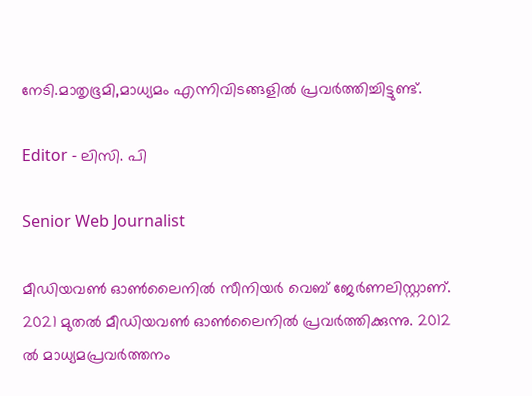നേടി.മാതൃഭൂമി,മാധ്യമം എന്നിവിടങ്ങളിൽ പ്രവർത്തിച്ചിട്ടുണ്ട്.

Editor - ലിസി. പി

Senior Web Journalist

മീഡിയവൺ ഓൺലൈനിൽ സീനിയർ വെബ് ജേർണലിസ്റ്റാണ്. 2021 മുതൽ മീഡിയവൺ ഓൺലൈനിൽ പ്രവർത്തിക്കുന്നു. 2012 ല്‍ മാധ്യമപ്രവര്‍ത്തനം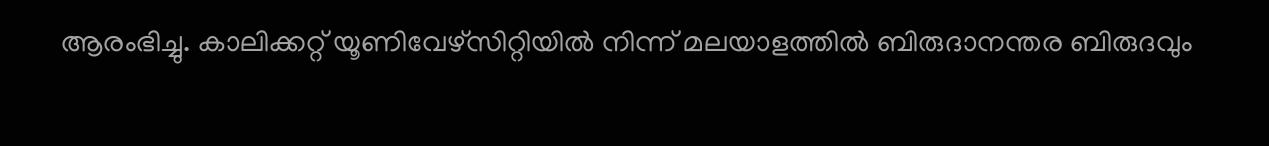ആരംഭിച്ചു. കാലിക്കറ്റ് യൂണിവേഴ്‌സിറ്റിയിൽ നിന്ന് മലയാളത്തിൽ ബിരുദാനന്തര ബിരുദവും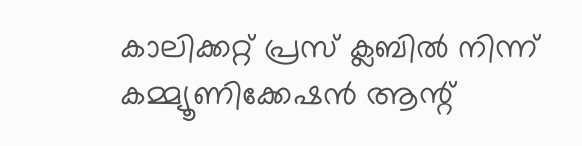കാലിക്കറ്റ് പ്രസ് ക്ലബിൽ നിന്ന് കമ്മ്യൂണിക്കേഷൻ ആന്റ്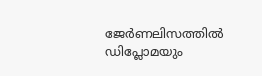ജേർണലിസത്തിൽ ഡിപ്ലോമയും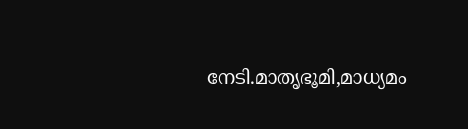നേടി.മാതൃഭൂമി,മാധ്യമം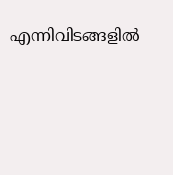എന്നിവിടങ്ങളിൽ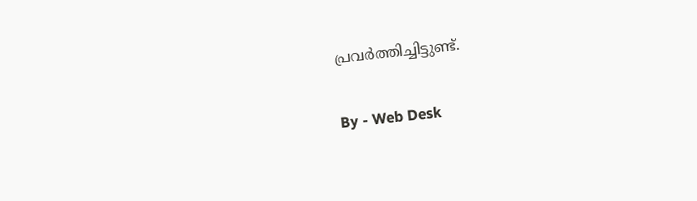പ്രവർത്തിച്ചിട്ടുണ്ട്.

By - Web Desk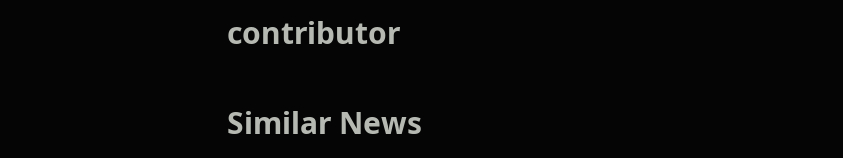contributor

Similar News